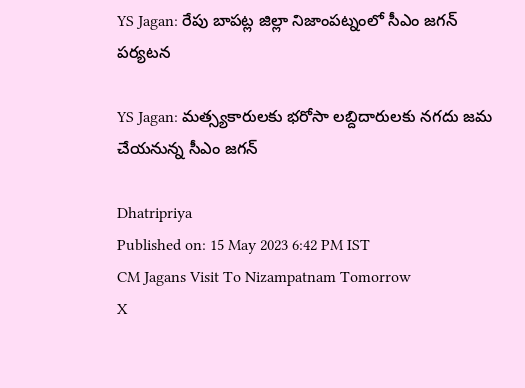YS Jagan: రేపు బాపట్ల జిల్లా నిజాంపట్నంలో సీఎం జగన్ పర్యటన

YS Jagan: మత్స్యకారులకు భరోసా లబ్దిదారులకు నగదు జమ చేయనున్న సీఎం జగన్

Dhatripriya
Published on: 15 May 2023 6:42 PM IST
CM Jagans Visit To Nizampatnam Tomorrow
X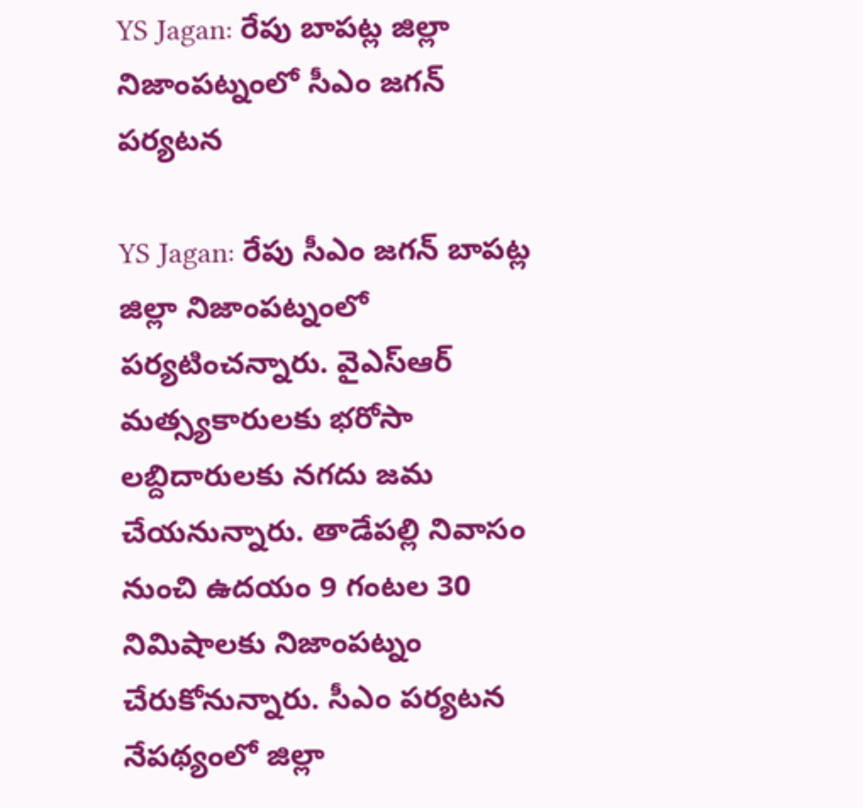YS Jagan: రేపు బాపట్ల జిల్లా నిజాంపట్నంలో సీఎం జగన్ పర్యటన

YS Jagan: రేపు సీఎం జగన్ బాపట్ల జిల్లా నిజాంపట్నంలో పర్యటించన్నారు. వైఎస్ఆర్ మత్స్యకారులకు భరోసా లబ్దిదారులకు నగదు జమ చేయనున్నారు. తాడేపల్లి నివాసం నుంచి ఉదయం 9 గంటల 30 నిమిషాలకు నిజాంపట్నం చేరుకోనున్నారు. సీఎం పర్యటన నేపథ్యంలో జిల్లా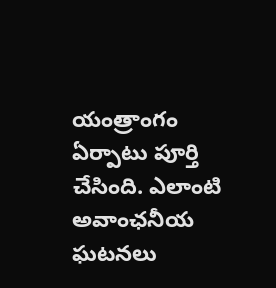యంత్రాంగం ఏర్పాటు పూర్తి చేసింది. ఎలాంటి అవాంఛనీయ ఘటనలు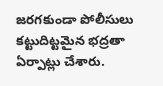జరగకుండా పోలీసులు కట్టుదిట్టమైన భద్రతా ఏర్పాట్లు చేశారు.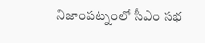నిజాంపట్నంలో సీఎం సభ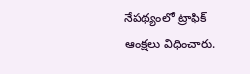నేపథ్యంలో ట్రాఫిక్ ఆంక్షలు విధించారు.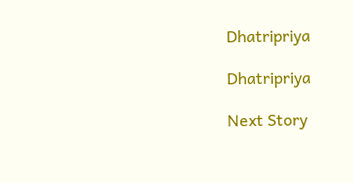Dhatripriya

Dhatripriya

Next Story